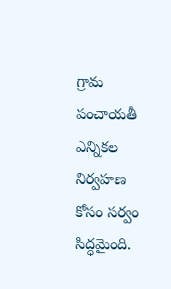గ్రామ పంచాయతీ ఎన్నికల నిర్వహణ కోసం సర్వం సిద్ధమైంది.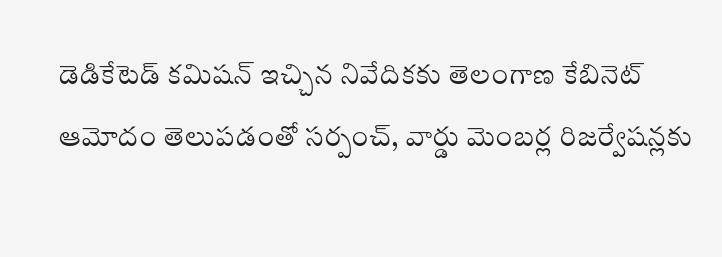డెడికేటెడ్ కమిషన్ ఇచ్చిన నివేదికకు తెలంగాణ కేబినెట్ ఆమోదం తెలుపడంతో సర్పంచ్, వార్డు మెంబర్ల రిజర్వేషన్లకు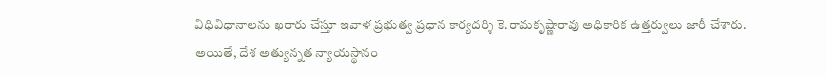విధివిధానాలను ఖరారు చేస్తూ ఇవాళ ప్రభుత్వ ప్రధాన కార్యదర్శి కె.రామకృష్ణారావు అధికారిక ఉత్తర్వులు జారీ చేశారు. అయితే, దేశ అత్యున్నత న్యాయస్థానం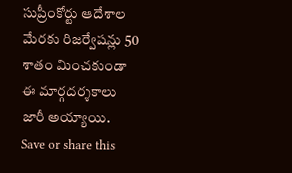సుప్రీంకోర్టు ఆదేశాల మేరకు రిజర్వేషన్లు 50 శాతం మించకుండా ఈ మార్గదర్శకాలు జారీ అయ్యాయి.
Save or share this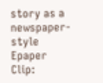story as a newspaper-style Epaper Clip: